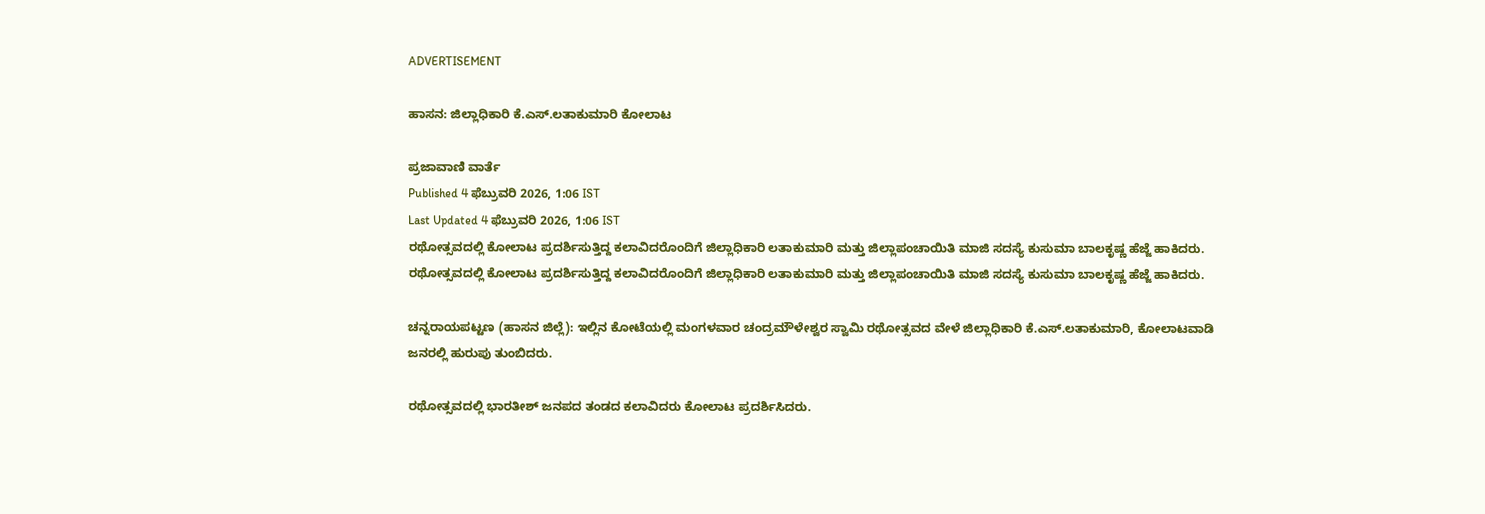ADVERTISEMENT

ಹಾಸನ: ಜಿಲ್ಲಾಧಿಕಾರಿ ಕೆ.ಎಸ್.ಲತಾಕುಮಾರಿ ಕೋಲಾಟ

ಪ್ರಜಾವಾಣಿ ವಾರ್ತೆ
Published 4 ಫೆಬ್ರುವರಿ 2026, 1:06 IST
Last Updated 4 ಫೆಬ್ರುವರಿ 2026, 1:06 IST
ರಥೋತ್ಸವದಲ್ಲಿ ಕೋಲಾಟ ಪ್ರದರ್ಶಿಸುತ್ತಿದ್ದ ಕಲಾವಿದರೊಂದಿಗೆ ಜಿಲ್ಲಾಧಿಕಾರಿ ಲತಾಕುಮಾರಿ ಮತ್ತು ಜಿಲ್ಲಾಪಂಚಾಯಿತಿ ಮಾಜಿ ಸದಸ್ಯೆ ಕುಸುಮಾ ಬಾಲಕೃಷ್ಣ ಹೆಜ್ಜೆ ಹಾಕಿದರು.
ರಥೋತ್ಸವದಲ್ಲಿ ಕೋಲಾಟ ಪ್ರದರ್ಶಿಸುತ್ತಿದ್ದ ಕಲಾವಿದರೊಂದಿಗೆ ಜಿಲ್ಲಾಧಿಕಾರಿ ಲತಾಕುಮಾರಿ ಮತ್ತು ಜಿಲ್ಲಾಪಂಚಾಯಿತಿ ಮಾಜಿ ಸದಸ್ಯೆ ಕುಸುಮಾ ಬಾಲಕೃಷ್ಣ ಹೆಜ್ಜೆ ಹಾಕಿದರು.

ಚನ್ನರಾಯಪಟ್ಟಣ (ಹಾಸನ ಜಿಲ್ಲೆ): ಇಲ್ಲಿನ ಕೋಟೆಯಲ್ಲಿ ಮಂಗಳವಾರ ಚಂದ್ರಮೌಳೇಶ್ವರ ಸ್ವಾಮಿ ರಥೋತ್ಸವದ ವೇಳೆ ಜಿಲ್ಲಾಧಿಕಾರಿ ಕೆ.ಎಸ್.ಲತಾಕುಮಾರಿ, ಕೋಲಾಟವಾಡಿ ಜನರಲ್ಲಿ ಹುರುಪು ತುಂಬಿದರು.

ರಥೋತ್ಸವದಲ್ಲಿ ಭಾರತೀಶ್ ಜನಪದ ತಂಡದ ಕಲಾವಿದರು ಕೋಲಾಟ ಪ್ರದರ್ಶಿಸಿದರು.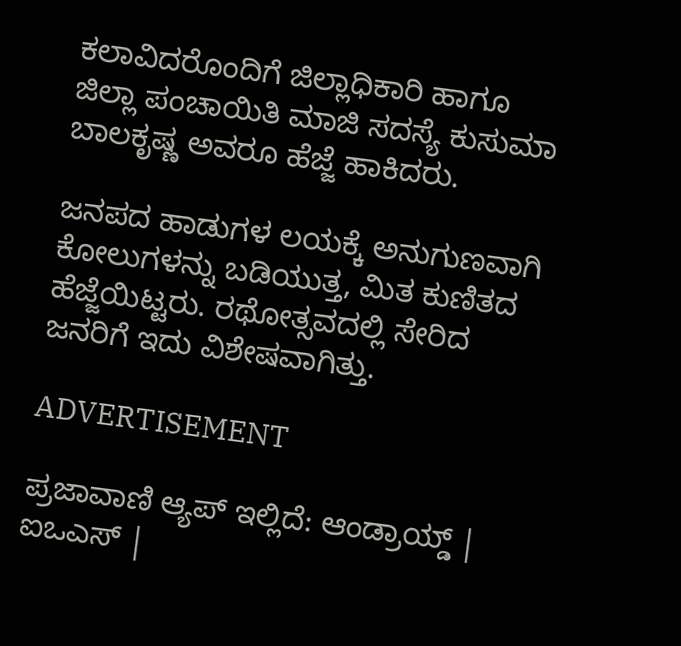ಕಲಾವಿದರೊಂದಿಗೆ ಜಿಲ್ಲಾಧಿಕಾರಿ ಹಾಗೂ ಜಿಲ್ಲಾ ಪಂಚಾಯಿತಿ ಮಾಜಿ ಸದಸ್ಯೆ ಕುಸುಮಾ ಬಾಲಕೃಷ್ಣ ಅವರೂ ಹೆಜ್ಜೆ ಹಾಕಿದರು.

ಜನಪದ ಹಾಡುಗಳ ಲಯಕ್ಕೆ ಅನುಗುಣವಾಗಿ ಕೋಲುಗಳನ್ನು ಬಡಿಯುತ್ತ, ಮಿತ ಕುಣಿತದ ಹೆಜ್ಜೆಯಿಟ್ಟರು. ರಥೋತ್ಸವದಲ್ಲಿ ಸೇರಿದ ಜನರಿಗೆ ಇದು ವಿಶೇಷವಾಗಿತ್ತು.

ADVERTISEMENT

ಪ್ರಜಾವಾಣಿ ಆ್ಯಪ್ ಇಲ್ಲಿದೆ: ಆಂಡ್ರಾಯ್ಡ್ | ಐಒಎಸ್ |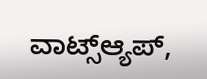ವಾಟ್ಸ್ಆ್ಯಪ್,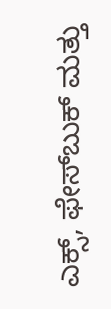ಎಕ್ಸ್, ಫೇಸ್‌ಬುಕ್ ಮತ್ತು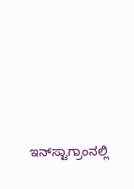ಇನ್‌ಸ್ಟಾಗ್ರಾಂನಲ್ಲಿ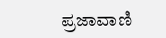ಪ್ರಜಾವಾಣಿ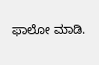ಫಾಲೋ ಮಾಡಿ.